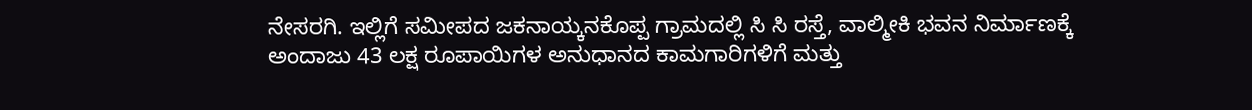ನೇಸರಗಿ. ಇಲ್ಲಿಗೆ ಸಮೀಪದ ಜಕನಾಯ್ಕನಕೊಪ್ಪ ಗ್ರಾಮದಲ್ಲಿ ಸಿ ಸಿ ರಸ್ತೆ, ವಾಲ್ಮೀಕಿ ಭವನ ನಿರ್ಮಾಣಕ್ಕೆ ಅಂದಾಜು 43 ಲಕ್ಷ ರೂಪಾಯಿಗಳ ಅನುಧಾನದ ಕಾಮಗಾರಿಗಳಿಗೆ ಮತ್ತು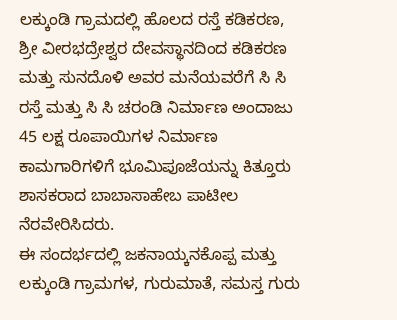ಲಕ್ಕುಂಡಿ ಗ್ರಾಮದಲ್ಲಿ ಹೊಲದ ರಸ್ತೆ ಕಡಿಕರಣ, ಶ್ರೀ ವೀರಭದ್ರೇಶ್ವರ ದೇವಸ್ಥಾನದಿಂದ ಕಡಿಕರಣ ಮತ್ತು ಸುನದೊಳಿ ಅವರ ಮನೆಯವರೆಗೆ ಸಿ ಸಿ ರಸ್ತೆ ಮತ್ತು ಸಿ ಸಿ ಚರಂಡಿ ನಿರ್ಮಾಣ ಅಂದಾಜು 45 ಲಕ್ಷ ರೂಪಾಯಿಗಳ ನಿರ್ಮಾಣ ಕಾಮಗಾರಿಗಳಿಗೆ ಭೂಮಿಪೂಜೆಯನ್ನು ಕಿತ್ತೂರು ಶಾಸಕರಾದ ಬಾಬಾಸಾಹೇಬ ಪಾಟೀಲ ನೆರವೇರಿಸಿದರು.
ಈ ಸಂದರ್ಭದಲ್ಲಿ ಜಕನಾಯ್ಕನಕೊಪ್ಪ ಮತ್ತು ಲಕ್ಕುಂಡಿ ಗ್ರಾಮಗಳ, ಗುರುಮಾತೆ, ಸಮಸ್ತ ಗುರು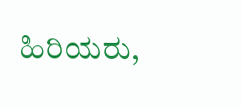ಹಿರಿಯರು,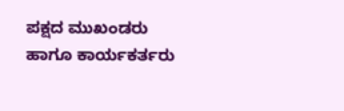ಪಕ್ಷದ ಮುಖಂಡರು ಹಾಗೂ ಕಾರ್ಯಕರ್ತರು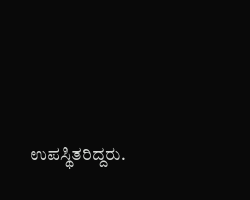ಉಪಸ್ಥಿತರಿದ್ದರು.